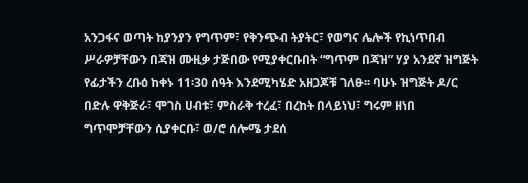አንጋፋና ወጣት ከያንያን የግጥም፣ የቅንጭብ ትያትር፣ የወግና ሌሎች የኪነጥበብ ሥራዎቻቸውን በጃዝ ሙዚቃ ታጅበው የሚያቀርቡበት “ግጥም በጃዝ” ሃያ አንደኛ ዝግጅት የፊታችን ረቡዕ ከቀኑ 11፡30 ሰዓት እንደሚካሄድ አዘጋጆቹ ገለፁ፡፡ ባሁኑ ዝግጅት ዶ/ር በድሉ ዋቅጅራ፣ ሞገስ ሀብቱ፣ ምስራቅ ተረፈ፣ በረከት በላይነህ፣ ግሩም ዘነበ ግጥሞቻቸውን ሲያቀርቡ፣ ወ/ሮ ሰሎሜ ታደሰ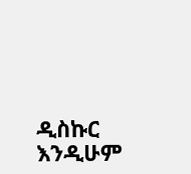ዲስኩር እንዲሁም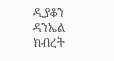ዲያቆን ዳንኤል ክብረት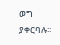ወግ ያቀርባሉ፡፡